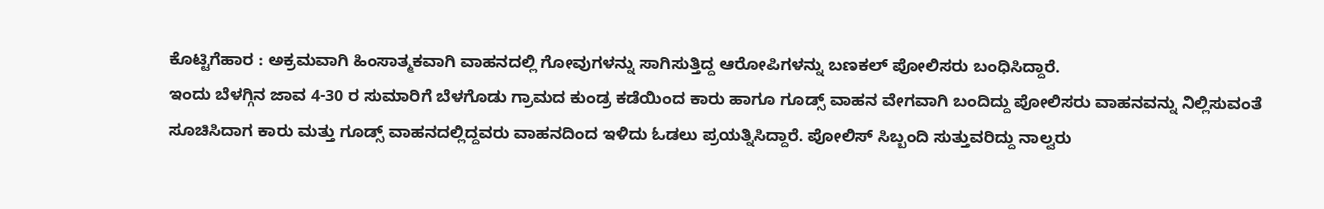ಕೊಟ್ಟಿಗೆಹಾರ : ಅಕ್ರಮವಾಗಿ ಹಿಂಸಾತ್ಮಕವಾಗಿ ವಾಹನದಲ್ಲಿ ಗೋವುಗಳನ್ನು ಸಾಗಿಸುತ್ತಿದ್ದ ಆರೋಪಿಗಳನ್ನು ಬಣಕಲ್ ಪೋಲಿಸರು ಬಂಧಿಸಿದ್ದಾರೆ.
ಇಂದು ಬೆಳಗ್ಗಿನ ಜಾವ 4-30 ರ ಸುಮಾರಿಗೆ ಬೆಳಗೊಡು ಗ್ರಾಮದ ಕುಂಡ್ರ ಕಡೆಯಿಂದ ಕಾರು ಹಾಗೂ ಗೂಡ್ಸ್ ವಾಹನ ವೇಗವಾಗಿ ಬಂದಿದ್ದು ಪೋಲಿಸರು ವಾಹನವನ್ನು ನಿಲ್ಲಿಸುವಂತೆ ಸೂಚಿಸಿದಾಗ ಕಾರು ಮತ್ತು ಗೂಡ್ಸ್ ವಾಹನದಲ್ಲಿದ್ದವರು ವಾಹನದಿಂದ ಇಳಿದು ಓಡಲು ಪ್ರಯತ್ನಿಸಿದ್ದಾರೆ. ಪೋಲಿಸ್ ಸಿಬ್ಬಂದಿ ಸುತ್ತುವರಿದ್ದು ನಾಲ್ವರು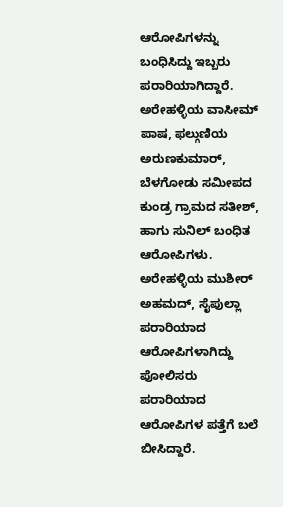ಆರೋಪಿಗಳನ್ನು ಬಂಧಿಸಿದ್ದು ಇಬ್ಬರು ಪರಾರಿಯಾಗಿದ್ದಾರೆ.
ಅರೇಹಳ್ಳಿಯ ವಾಸೀಮ್ ಪಾಷ, ಫಲ್ಗುಣಿಯ ಅರುಣಕುಮಾರ್, ಬೆಳಗೋಡು ಸಮೀಪದ ಕುಂಡ್ರ ಗ್ರಾಮದ ಸತೀಶ್, ಹಾಗು ಸುನಿಲ್ ಬಂಧಿತ ಆರೋಪಿಗಳು. ಅರೇಹಳ್ಳಿಯ ಮುಶೀರ್ ಅಹಮದ್, ಸೈಪುಲ್ಲಾ ಪರಾರಿಯಾದ ಆರೋಪಿಗಳಾಗಿದ್ದು ಪೋಲಿಸರು ಪರಾರಿಯಾದ ಆರೋಪಿಗಳ ಪತ್ತೆಗೆ ಬಲೆ ಬೀಸಿದ್ದಾರೆ.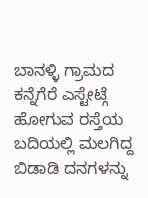ಬಾನಳ್ಳಿ ಗ್ರಾಮದ ಕನ್ನೆಗೆರೆ ಎಸ್ಟೇಟ್ಗೆ ಹೋಗುವ ರಸ್ತೆಯ ಬದಿಯಲ್ಲಿ ಮಲಗಿದ್ದ ಬಿಡಾಡಿ ದನಗಳನ್ನು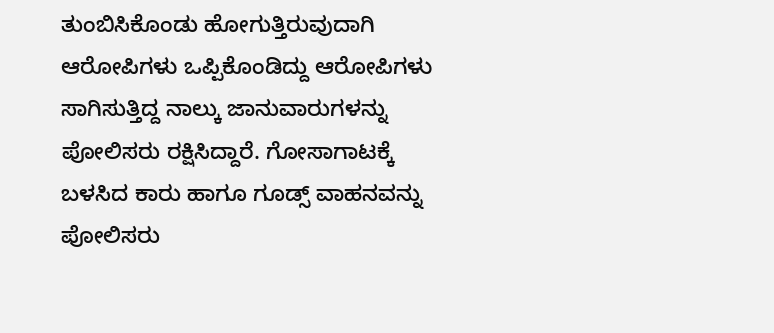ತುಂಬಿಸಿಕೊಂಡು ಹೋಗುತ್ತಿರುವುದಾಗಿ ಆರೋಪಿಗಳು ಒಪ್ಪಿಕೊಂಡಿದ್ದು ಆರೋಪಿಗಳು ಸಾಗಿಸುತ್ತಿದ್ದ ನಾಲ್ಕು ಜಾನುವಾರುಗಳನ್ನು ಪೋಲಿಸರು ರಕ್ಷಿಸಿದ್ದಾರೆ. ಗೋಸಾಗಾಟಕ್ಕೆ ಬಳಸಿದ ಕಾರು ಹಾಗೂ ಗೂಡ್ಸ್ ವಾಹನವನ್ನು ಪೋಲಿಸರು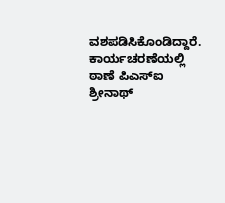ವಶಪಡಿಸಿಕೊಂಡಿದ್ದಾರೆ.
ಕಾರ್ಯಚರಣೆಯಲ್ಲಿ ಠಾಣೆ ಪಿಎಸ್ಐ ಶ್ರೀನಾಥ್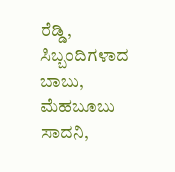ರೆಡ್ಡಿ, ಸಿಬ್ಬಂದಿಗಳಾದ ಬಾಬು, ಮೆಹಬೂಬು ಸಾದನಿ,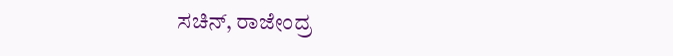ಸಚಿನ್, ರಾಜೇಂದ್ರ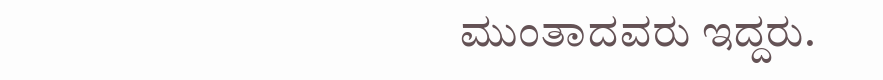ಮುಂತಾದವರು ಇದ್ದರು.